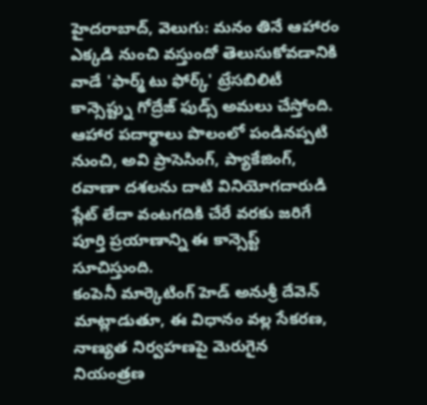హైదరాబాద్, వెలుగు: మనం తినే ఆహారం ఎక్కడి నుంచి వస్తుందో తెలుసుకోవడానికి వాడే 'ఫార్మ్ టు ఫోర్క్' ట్రేసబిలిటీ కాన్సెప్ట్ను గోద్రేజ్ ఫుడ్స్ అమలు చేస్తోంది.
ఆహార పదార్థాలు పొలంలో పండినప్పటి నుంచి, అవి ప్రాసెసింగ్, ప్యాకేజింగ్, రవాణా దశలను దాటి వినియోగదారుడి ప్లేట్ లేదా వంటగదికి చేరే వరకు జరిగే పూర్తి ప్రయాణాన్ని ఈ కాన్సెప్ట్ సూచిస్తుంది.
కంపెనీ మార్కెటింగ్ హెడ్ అనుశ్రీ దేవెన్ మాట్లాడుతూ, ఈ విధానం వల్ల సేకరణ, నాణ్యత నిర్వహణపై మెరుగైన నియంత్రణ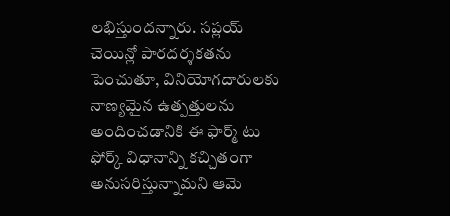లభిస్తుందన్నారు. సప్లయ్ చెయిన్లో పారదర్శకతను పెంచుతూ, వినియోగదారులకు నాణ్యమైన ఉత్పత్తులను అందించడానికి ఈ ఫార్మ్ టు ఫోర్క్ విధానాన్ని కచ్చితంగా అనుసరిస్తున్నామని ఆమె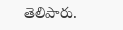తెలిపారు.